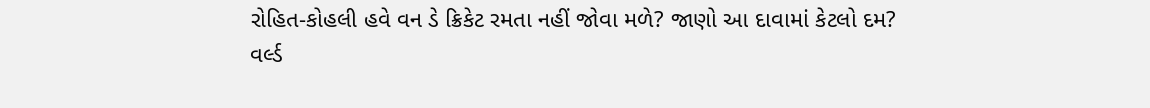રોહિત-કોહલી હવે વન ડે ક્રિકેટ રમતા નહીં જોવા મળે? જાણો આ દાવામાં કેટલો દમ?
વર્લ્ડ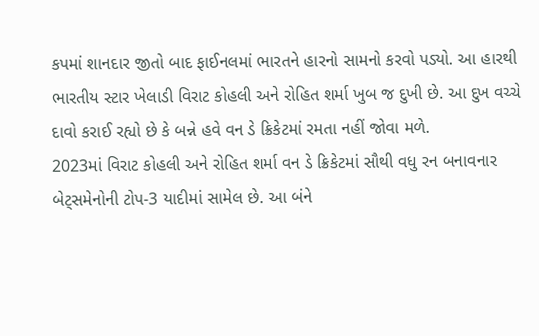કપમાં શાનદાર જીતો બાદ ફાઈનલમાં ભારતને હારનો સામનો કરવો પડ્યો. આ હારથી ભારતીય સ્ટાર ખેલાડી વિરાટ કોહલી અને રોહિત શર્મા ખુબ જ દુખી છે. આ દુખ વચ્ચે દાવો કરાઈ રહ્યો છે કે બન્ને હવે વન ડે ક્રિકેટમાં રમતા નહીં જોવા મળે.
2023માં વિરાટ કોહલી અને રોહિત શર્મા વન ડે ક્રિકેટમાં સૌથી વધુ રન બનાવનાર બેટ્સમેનોની ટોપ-3 યાદીમાં સામેલ છે. આ બંને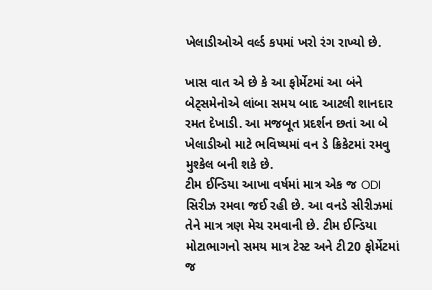ખેલાડીઓએ વર્લ્ડ કપમાં ખરો રંગ રાખ્યો છે.

ખાસ વાત એ છે કે આ ફોર્મેટમાં આ બંને બેટ્સમેનોએ લાંબા સમય બાદ આટલી શાનદાર રમત દેખાડી. આ મજબૂત પ્રદર્શન છતાં આ બે ખેલાડીઓ માટે ભવિષ્યમાં વન ડે ક્રિકેટમાં રમવુ મુશ્કેલ બની શકે છે.
ટીમ ઈન્ડિયા આખા વર્ષમાં માત્ર એક જ ODI સિરીઝ રમવા જઈ રહી છે. આ વનડે સીરીઝમાં તેને માત્ર ત્રણ મેચ રમવાની છે. ટીમ ઈન્ડિયા મોટાભાગનો સમય માત્ર ટેસ્ટ અને ટી20 ફોર્મેટમાં જ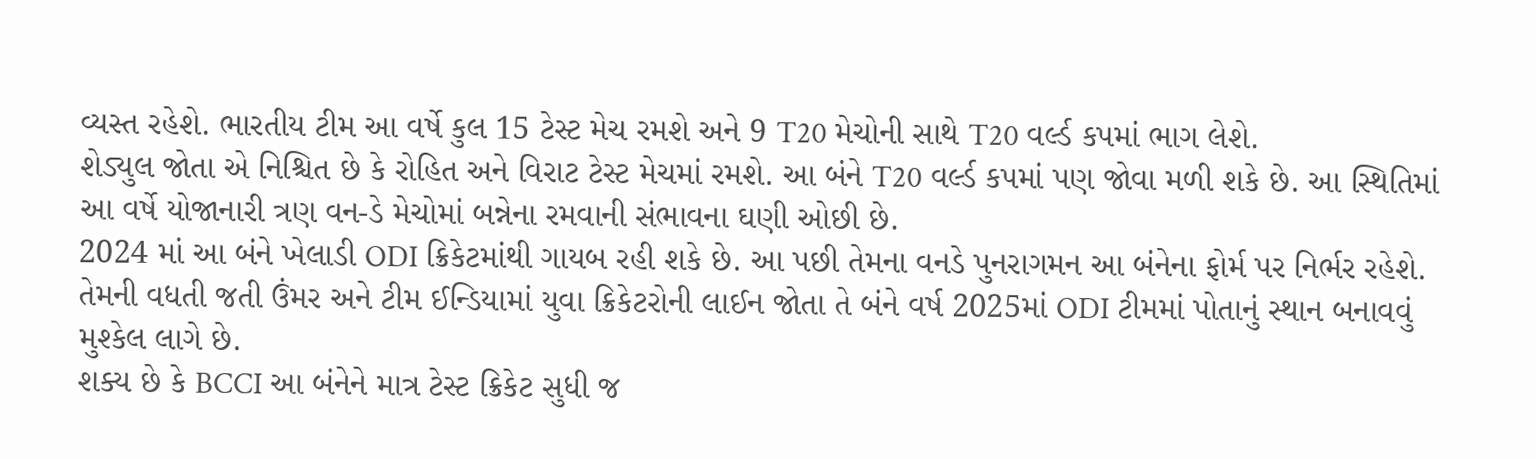વ્યસ્ત રહેશે. ભારતીય ટીમ આ વર્ષે કુલ 15 ટેસ્ટ મેચ રમશે અને 9 T20 મેચોની સાથે T20 વર્લ્ડ કપમાં ભાગ લેશે.
શેડ્યુલ જોતા એ નિશ્ચિત છે કે રોહિત અને વિરાટ ટેસ્ટ મેચમાં રમશે. આ બંને T20 વર્લ્ડ કપમાં પણ જોવા મળી શકે છે. આ સ્થિતિમાં આ વર્ષે યોજાનારી ત્રણ વન-ડે મેચોમાં બન્નેના રમવાની સંભાવના ઘણી ઓછી છે.
2024 માં આ બંને ખેલાડી ODI ક્રિકેટમાંથી ગાયબ રહી શકે છે. આ પછી તેમના વનડે પુનરાગમન આ બંનેના ફોર્મ પર નિર્ભર રહેશે. તેમની વધતી જતી ઉંમર અને ટીમ ઈન્ડિયામાં યુવા ક્રિકેટરોની લાઈન જોતા તે બંને વર્ષ 2025માં ODI ટીમમાં પોતાનું સ્થાન બનાવવું મુશ્કેલ લાગે છે.
શક્ય છે કે BCCI આ બંનેને માત્ર ટેસ્ટ ક્રિકેટ સુધી જ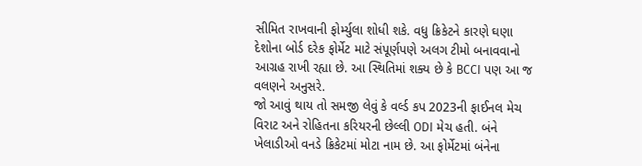સીમિત રાખવાની ફોર્મ્યુલા શોધી શકે. વધુ ક્રિકેટને કારણે ઘણા દેશોના બોર્ડ દરેક ફોર્મેટ માટે સંપૂર્ણપણે અલગ ટીમો બનાવવાનો આગ્રહ રાખી રહ્યા છે. આ સ્થિતિમાં શક્ય છે કે BCCI પણ આ જ વલણને અનુસરે.
જો આવું થાય તો સમજી લેવું કે વર્લ્ડ કપ 2023ની ફાઈનલ મેચ વિરાટ અને રોહિતના કરિયરની છેલ્લી ODI મેચ હતી. બંને ખેલાડીઓ વનડે ક્રિકેટમાં મોટા નામ છે. આ ફોર્મેટમાં બંનેના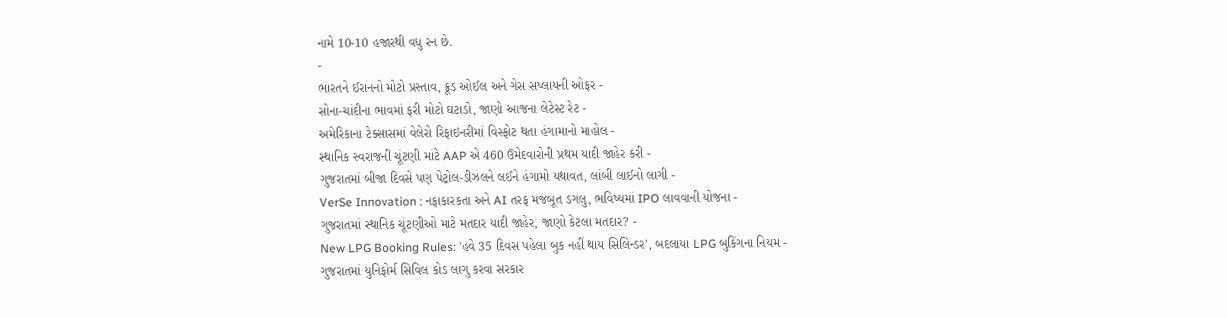નામે 10-10 હજારથી વધુ રન છે.
-
ભારતને ઈરાનનો મોટો પ્રસ્તાવ, ક્રૂડ ઓઈલ અને ગેસ સપ્લાયની ઓફર -
સોના-ચાંદીના ભાવમાં ફરી મોટો ઘટાડો, જાણો આજના લેટેસ્ટ રેટ -
અમેરિકાના ટેક્સાસમાં વેલેરો રિફાઇનરીમાં વિસ્ફોટ થતા હંગામાનો માહોલ -
સ્થાનિક સ્વરાજની ચૂંટણી માંટે AAP એ 460 ઉમેદવારોની પ્રથમ યાદી જાહેર કરી -
ગુજરાતમાં બીજા દિવસે પણ પેટ્રોલ-ડીઝલને લઈને હંગામો યથાવત, લાંબી લાઈનો લાગી -
VerSe Innovation : નફાકારકતા અને AI તરફ મજબૂત ડગલુ, ભવિષ્યમાં IPO લાવવાની યોજના -
ગુજરાતમાં સ્થાનિક ચૂંટણીઓ માટે મતદાર યાદી જાહેર, જાણો કેટલા મતદાર? -
New LPG Booking Rules: 'હવે 35 દિવસ પહેલા બુક નહીં થાય સિલિન્ડર', બદલાયા LPG બુકિંગના નિયમ -
ગુજરાતમાં યુનિફોર્મ સિવિલ કોડ લાગુ કરવા સરકાર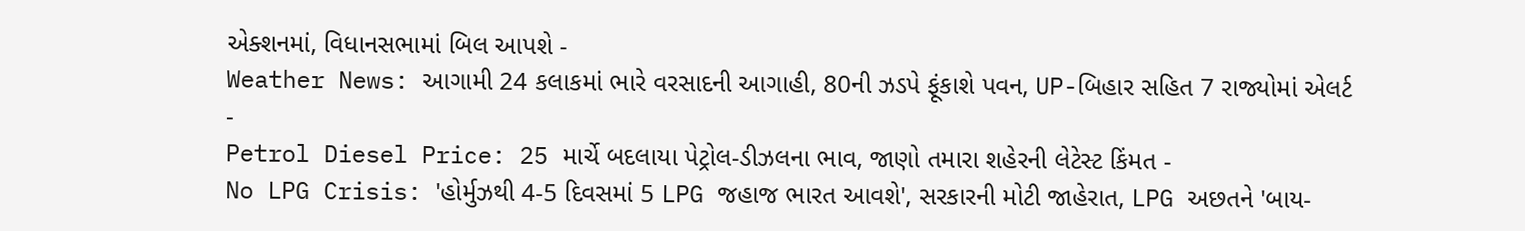એક્શનમાં, વિધાનસભામાં બિલ આપશે -
Weather News: આગામી 24 કલાકમાં ભારે વરસાદની આગાહી, 80ની ઝડપે ફૂંકાશે પવન, UP-બિહાર સહિત 7 રાજ્યોમાં એલર્ટ -
Petrol Diesel Price: 25 માર્ચે બદલાયા પેટ્રોલ-ડીઝલના ભાવ, જાણો તમારા શહેરની લેટેસ્ટ કિંમત -
No LPG Crisis: 'હોર્મુઝથી 4-5 દિવસમાં 5 LPG જહાજ ભારત આવશે', સરકારની મોટી જાહેરાત, LPG અછતને 'બાય-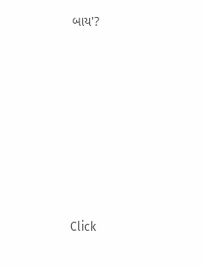બાય'?








Click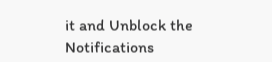it and Unblock the Notifications